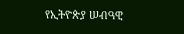የኢትዮጵያ ሠብዓዊ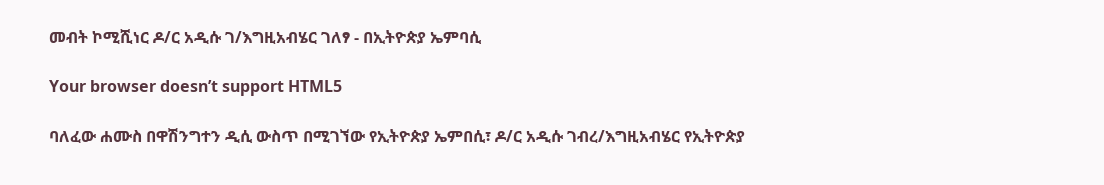መብት ኮሚሺነር ዶ/ር አዲሱ ገ/እግዚአብሄር ገለፃ - በኢትዮጵያ ኤምባሲ

Your browser doesn’t support HTML5

ባለፈው ሐሙስ በዋሽንግተን ዲሲ ውስጥ በሚገኘው የኢትዮጵያ ኤምበሲ፣ ዶ/ር አዲሱ ገብረ/እግዚአብሄር የኢትዮጵያ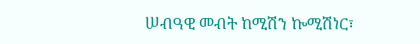ሠብዓዊ መብት ከሚሽን ኰሚሽነር፣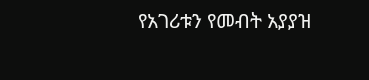የአገሪቱን የመብት አያያዝ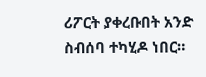ሪፖርት ያቀረቡበት አንድ ስብሰባ ተካሂዶ ነበር።